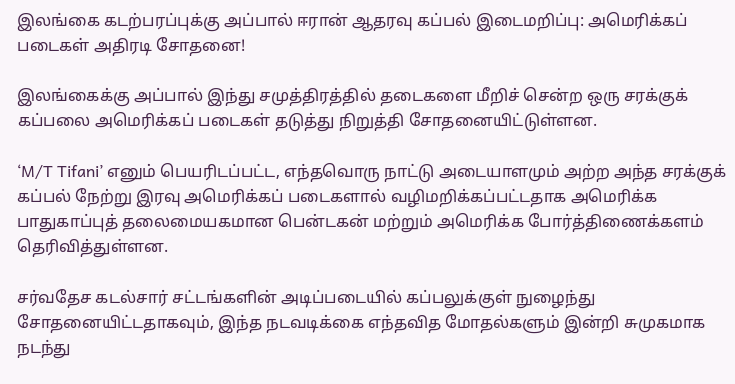இலங்கை கடற்பரப்புக்கு அப்பால் ஈரான் ஆதரவு கப்பல் இடைமறிப்பு: அமெரிக்கப் படைகள் அதிரடி சோதனை!

இலங்கைக்கு அப்பால் இந்து சமுத்திரத்தில் தடைகளை மீறிச் சென்ற ஒரு சரக்குக் கப்பலை அமெரிக்கப் படைகள் தடுத்து நிறுத்தி சோதனையிட்டுள்ளன.

‘M/T Tifani’ எனும் பெயரிடப்பட்ட, எந்தவொரு நாட்டு அடையாளமும் அற்ற அந்த சரக்குக் கப்பல் நேற்று இரவு அமெரிக்கப் படைகளால் வழிமறிக்கப்பட்டதாக அமெரிக்க பாதுகாப்புத் தலைமையகமான பென்டகன் மற்றும் அமெரிக்க போர்த்திணைக்களம் தெரிவித்துள்ளன.

சர்வதேச கடல்சார் சட்டங்களின் அடிப்படையில் கப்பலுக்குள் நுழைந்து சோதனையிட்டதாகவும், இந்த நடவடிக்கை எந்தவித மோதல்களும் இன்றி சுமுகமாக நடந்து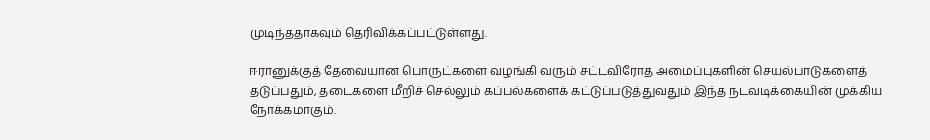முடிந்ததாகவும் தெரிவிக்கப்பட்டுள்ளது.

ஈரானுக்குத் தேவையான பொருட்களை வழங்கி வரும் சட்டவிரோத அமைப்புகளின் செயல்பாடுகளைத் தடுப்பதும், தடைகளை மீறிச் செல்லும் கப்பல்களைக் கட்டுப்படுத்துவதும் இந்த நடவடிக்கையின் முக்கிய நோக்கமாகும்.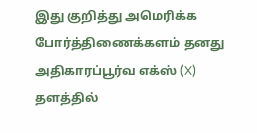இது குறித்து அமெரிக்க போர்த்திணைக்களம் தனது அதிகாரப்பூர்வ எக்ஸ் (X) தளத்தில்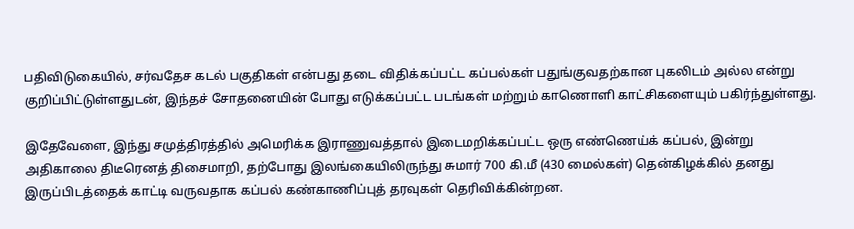பதிவிடுகையில், சர்வதேச கடல் பகுதிகள் என்பது தடை விதிக்கப்பட்ட கப்பல்கள் பதுங்குவதற்கான புகலிடம் அல்ல என்று குறிப்பிட்டுள்ளதுடன், இந்தச் சோதனையின் போது எடுக்கப்பட்ட படங்கள் மற்றும் காணொளி காட்சிகளையும் பகிர்ந்துள்ளது.

இதேவேளை, இந்து சமுத்திரத்தில் அமெரிக்க இராணுவத்தால் இடைமறிக்கப்பட்ட ஒரு எண்ணெய்க் கப்பல், இன்று அதிகாலை திடீரெனத் திசைமாறி, தற்போது இலங்கையிலிருந்து சுமார் 700 கி.மீ (430 மைல்கள்) தென்கிழக்கில் தனது இருப்பிடத்தைக் காட்டி வருவதாக கப்பல் கண்காணிப்புத் தரவுகள் தெரிவிக்கின்றன.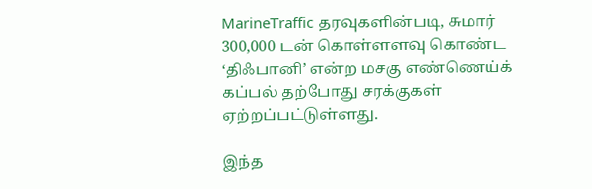MarineTraffic தரவுகளின்படி, சுமார் 300,000 டன் கொள்ளளவு கொண்ட ‘திஃபானி’ என்ற மசகு எண்ணெய்க் கப்பல் தற்போது சரக்குகள் ஏற்றப்பட்டுள்ளது.

இந்த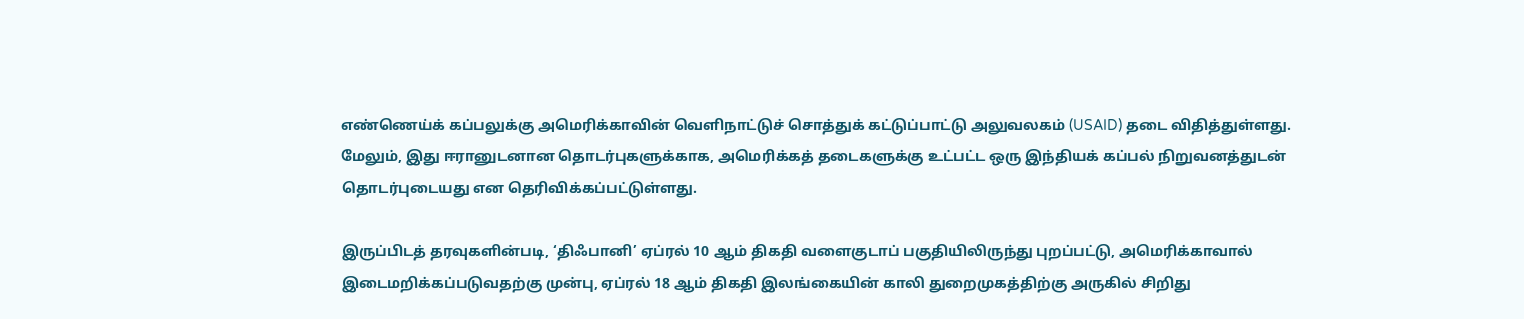எண்ணெய்க் கப்பலுக்கு அமெரிக்காவின் வெளிநாட்டுச் சொத்துக் கட்டுப்பாட்டு அலுவலகம் (USAID) தடை விதித்துள்ளது. மேலும், இது ஈரானுடனான தொடர்புகளுக்காக, அமெரிக்கத் தடைகளுக்கு உட்பட்ட ஒரு இந்தியக் கப்பல் நிறுவனத்துடன் தொடர்புடையது என தெரிவிக்கப்பட்டுள்ளது.

இருப்பிடத் தரவுகளின்படி, ‘திஃபானி’ ஏப்ரல் 10 ஆம் திகதி வளைகுடாப் பகுதியிலிருந்து புறப்பட்டு, அமெரிக்காவால் இடைமறிக்கப்படுவதற்கு முன்பு, ஏப்ரல் 18 ஆம் திகதி இலங்கையின் காலி துறைமுகத்திற்கு அருகில் சிறிது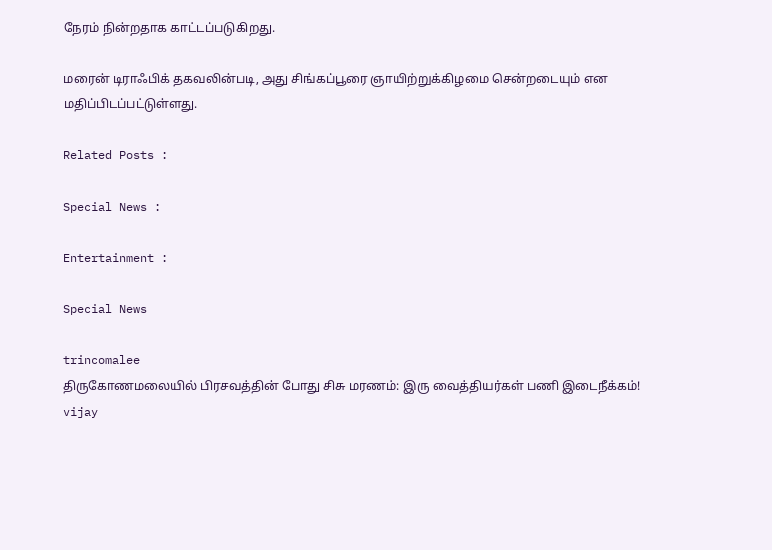நேரம் நின்றதாக காட்டப்படுகிறது.

மரைன் டிராஃபிக் தகவலின்படி, அது சிங்கப்பூரை ஞாயிற்றுக்கிழமை சென்றடையும் என மதிப்பிடப்பட்டுள்ளது.

Related Posts :

Special News :

Entertainment :

Special News

trincomalee
திருகோணமலையில் பிரசவத்தின் போது சிசு மரணம்: இரு வைத்தியர்கள் பணி இடைநீக்கம்!
vijay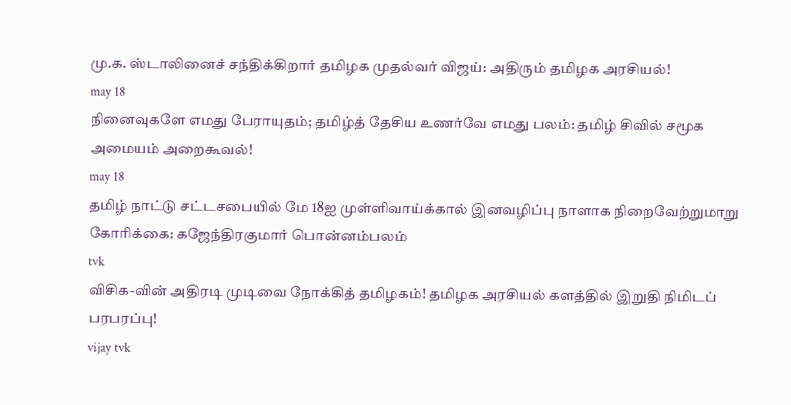மு.க. ஸ்டாலினைச் சந்திக்கிறார் தமிழக முதல்வர் விஜய்: அதிரும் தமிழக அரசியல்!
may 18
நினைவுகளே எமது பேராயுதம்; தமிழ்த் தேசிய உணர்வே எமது பலம்: தமிழ் சிவில் சமூக அமையம் அறைகூவல்!
may 18
தமிழ் நாட்டு சட்டசபையில் மே 18ஐ முள்ளிவாய்க்கால் இனவழிப்பு நாளாக நிறைவேற்றுமாறு கோரிக்கை: கஜேந்திரகுமார் பொன்னம்பலம்
tvk
விசிக-வின் அதிரடி முடிவை நோக்கித் தமிழகம்! தமிழக அரசியல் களத்தில் இறுதி நிமிடப் பரபரப்பு!
vijay tvk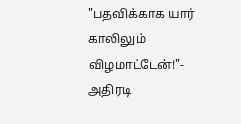"பதவிக்காக யார் காலிலும் விழமாட்டேன்!"- அதிரடி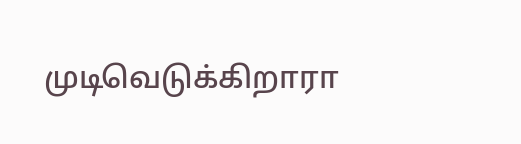முடிவெடுக்கிறாரா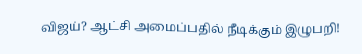விஜய்? ஆட்சி அமைப்பதில் நீடிக்கும் இழுபறி!